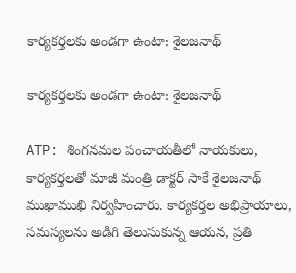కార్యకర్తలకు అండగా ఉంటా: శైలజనాథ్

కార్యకర్తలకు అండగా ఉంటా: శైలజనాథ్

ATP: శింగనమల పంచాయతీలో నాయకులు, కార్యకర్తలతో మాజీ మంత్రి డాక్టర్ సాకే శైలజనాథ్ ముఖాముఖి నిర్వహించారు. కార్యకర్తల అభిప్రాయాలు, సమస్యలను అడిగి తెలుసుకున్న ఆయన, ప్రతి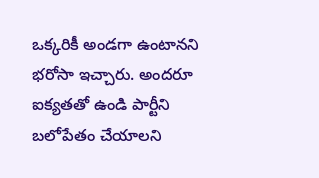ఒక్కరికీ అండగా ఉంటానని భరోసా ఇచ్చారు. అందరూ ఐక్యతతో ఉండి పార్టీని బలోపేతం చేయాలని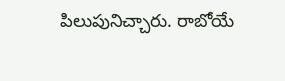పిలుపునిచ్చారు. రాబోయే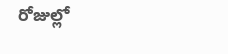రోజుల్లో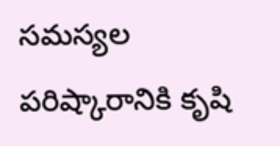సమస్యల పరిష్కారానికి కృషి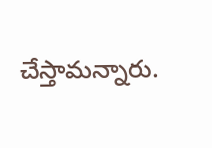చేస్తామన్నారు.